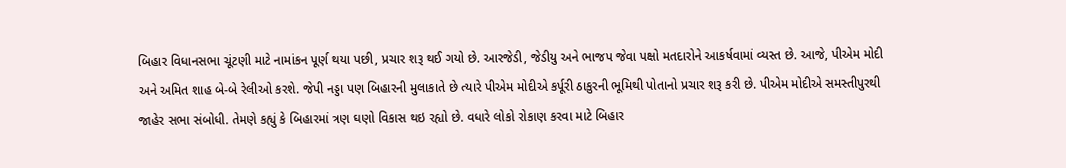બિહાર વિધાનસભા ચૂંટણી માટે નામાંકન પૂર્ણ થયા પછી, પ્રચાર શરૂ થઈ ગયો છે. આરજેડી, જેડીયુ અને ભાજપ જેવા પક્ષો મતદારોને આકર્ષવામાં વ્યસ્ત છે. આજે, પીએમ મોદી અને અમિત શાહ બે-બે રેલીઓ કરશે. જેપી નડ્ડા પણ બિહારની મુલાકાતે છે ત્યારે પીએમ મોદીએ કર્પૂરી ઠાકુરની ભૂમિથી પોતાનો પ્રચાર શરૂ કરી છે. પીએમ મોદીએ સમસ્તીપુરથી જાહેર સભા સંબોધી. તેમણે કહ્યું કે બિહારમાં ત્રણ ઘણો વિકાસ થઇ રહ્યો છે. વધારે લોકો રોકાણ કરવા માટે બિહાર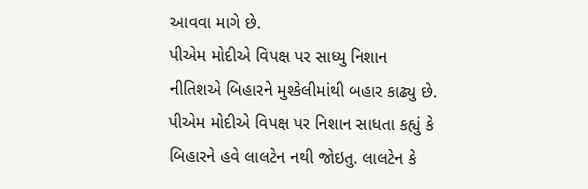આવવા માગે છે.
પીએમ મોદીએ વિપક્ષ પર સાધ્યુ નિશાન
નીતિશએ બિહારને મુશ્કેલીમાંથી બહાર કાઢ્યુ છે. પીએમ મોદીએ વિપક્ષ પર નિશાન સાધતા કહ્યું કે બિહારને હવે લાલટેન નથી જોઇતુ. લાલટેન કે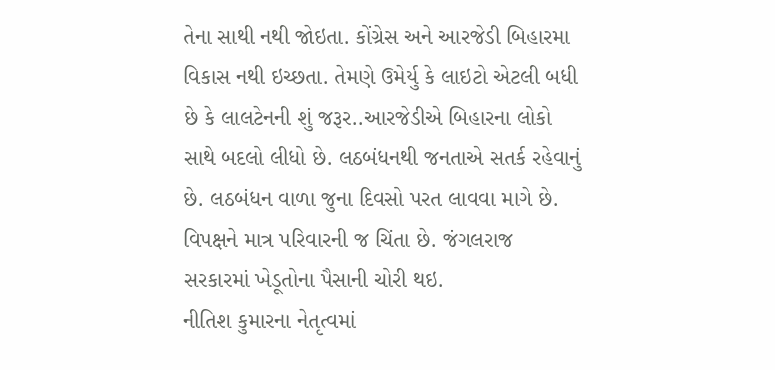તેના સાથી નથી જોઇતા. કોંગ્રેસ અને આરજેડી બિહારમા વિકાસ નથી ઇચ્છતા. તેમણે ઉમેર્યુ કે લાઇટો એટલી બધી છે કે લાલટેનની શું જરૂર..આરજેડીએ બિહારના લોકો સાથે બદલો લીધો છે. લઠબંધનથી જનતાએ સતર્ક રહેવાનું છે. લઠબંધન વાળા જુના દિવસો પરત લાવવા માગે છે. વિપક્ષને માત્ર પરિવારની જ ચિંતા છે. જંગલરાજ સરકારમાં ખેડૂતોના પૈસાની ચોરી થઇ.
નીતિશ કુમારના નેતૃત્વમાં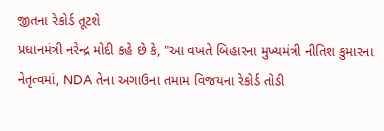જીતના રેકોર્ડ તૂટશે
પ્રધાનમંત્રી નરેન્દ્ર મોદી કહે છે કે, "આ વખતે બિહારના મુખ્યમંત્રી નીતિશ કુમારના નેતૃત્વમાં, NDA તેના અગાઉના તમામ વિજયના રેકોર્ડ તોડી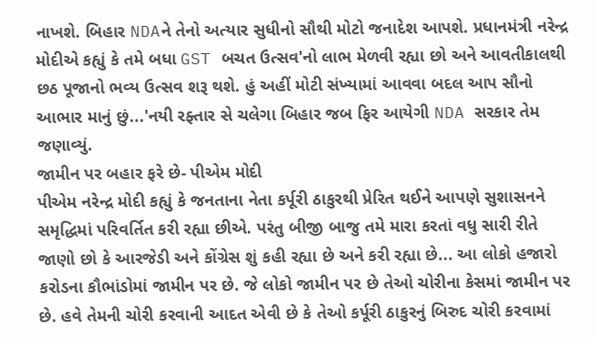નાખશે. બિહાર NDAને તેનો અત્યાર સુધીનો સૌથી મોટો જનાદેશ આપશે. પ્રધાનમંત્રી નરેન્દ્ર મોદીએ કહ્યું કે તમે બધા GST બચત ઉત્સવ'નો લાભ મેળવી રહ્યા છો અને આવતીકાલથી છઠ પૂજાનો ભવ્ય ઉત્સવ શરૂ થશે. હું અહીં મોટી સંખ્યામાં આવવા બદલ આપ સૌનો આભાર માનું છું...'નયી રફ્તાર સે ચલેગા બિહાર જબ ફિર આયેગી NDA સરકાર તેમ જણાવ્યું.
જામીન પર બહાર ફરે છે- પીએમ મોદી
પીએમ નરેન્દ્ર મોદી કહ્યું કે જનતાના નેતા કર્પૂરી ઠાકુરથી પ્રેરિત થઈને આપણે સુશાસનને સમૃદ્ધિમાં પરિવર્તિત કરી રહ્યા છીએ. પરંતુ બીજી બાજુ તમે મારા કરતાં વધુ સારી રીતે જાણો છો કે આરજેડી અને કોંગ્રેસ શું કહી રહ્યા છે અને કરી રહ્યા છે... આ લોકો હજારો કરોડના કૌભાંડોમાં જામીન પર છે. જે લોકો જામીન પર છે તેઓ ચોરીના કેસમાં જામીન પર છે. હવે તેમની ચોરી કરવાની આદત એવી છે કે તેઓ કર્પૂરી ઠાકુરનું બિરુદ ચોરી કરવામાં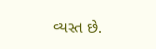વ્યસ્ત છે.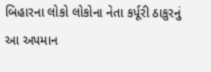બિહારના લોકો લોકોના નેતા કર્પૂરી ઠાકુરનું આ અપમાન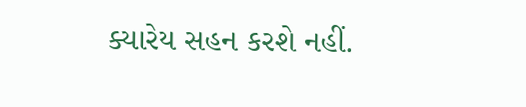ક્યારેય સહન કરશે નહીં.